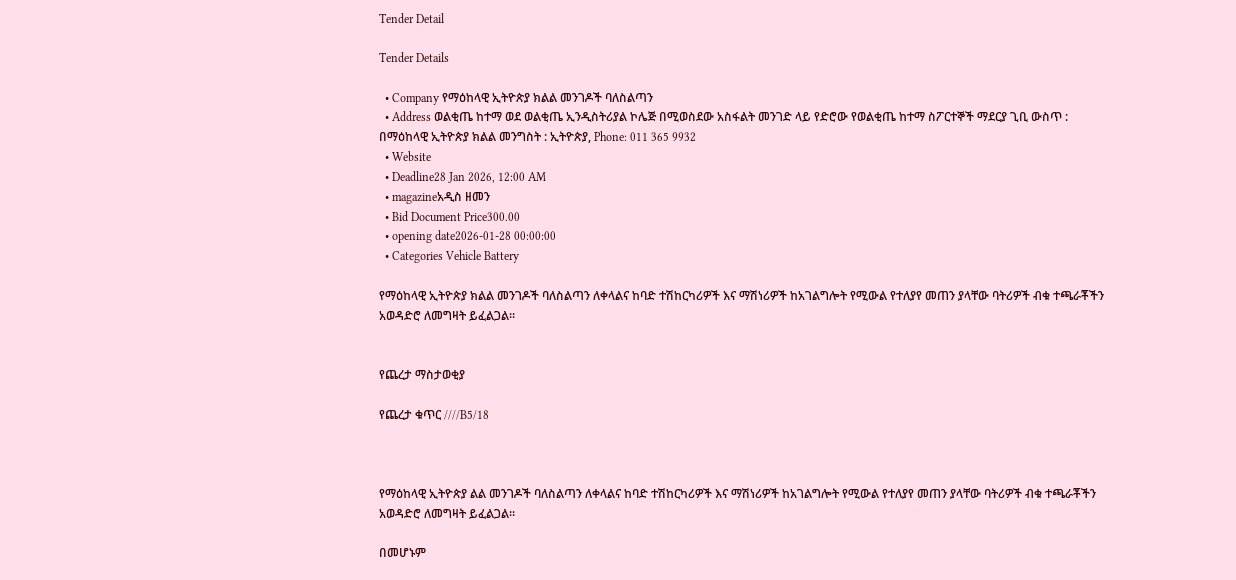Tender Detail

Tender Details

  • Company የማዕከላዊ ኢትዮጵያ ክልል መንገዶች ባለስልጣን
  • Address ወልቂጤ ከተማ ወደ ወልቂጤ ኢንዲስትሪያል ኮሌጅ በሚወስደው አስፋልት መንገድ ላይ የድሮው የወልቂጤ ከተማ ስፖርተኞች ማደርያ ጊቢ ውስጥ : በማዕከላዊ ኢትዮጵያ ክልል መንግስት : ኢትዮጵያ, Phone: 011 365 9932
  • Website
  • Deadline28 Jan 2026, 12:00 AM
  • magazineአዲስ ዘመን
  • Bid Document Price300.00
  • opening date2026-01-28 00:00:00
  • Categories Vehicle Battery

የማዕከላዊ ኢትዮጵያ ክልል መንገዶች ባለስልጣን ለቀላልና ከባድ ተሽከርካሪዎች እና ማሽነሪዎች ከአገልግሎት የሚውል የተለያየ መጠን ያላቸው ባትሪዎች ብቁ ተጫራቾችን አወዳድሮ ለመግዛት ይፈልጋል።


የጨረታ ማስታወቂያ

የጨረታ ቁጥር ////B5/18



የማዕከላዊ ኢትዮጵያ ልል መንገዶች ባለስልጣን ለቀላልና ከባድ ተሽከርካሪዎች እና ማሽነሪዎች ከአገልግሎት የሚውል የተለያየ መጠን ያላቸው ባትሪዎች ብቁ ተጫራቾችን አወዳድሮ ለመግዛት ይፈልጋል።

በመሆኑም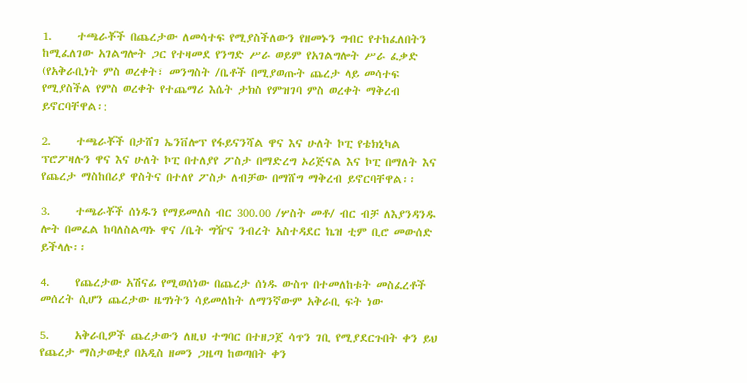1.     ተጫራቾች በጨረታው ለመሳተፍ የሚያስችለውን የዘመኑን ግብር የተከፈለበትን ከሚፈለገው አገልግሎት ጋር የተዛመደ የንግድ ሥራ ወይም የአገልግሎት ሥራ ፈቃድ (የአቅራቢነት ምስ ወረቀት፣ መንግስት /ቤቶች በሚያወጡት ጨረታ ላይ መሳተፍ የሚያስችል የምስ ወረቀት የተጨማሪ እሴት ታክስ የምዝገባ ምስ ወረቀት ማቅረብ ይኖርባቸዋል፡:

2.     ተጫራቾች በታሸገ ኤንቨሎፕ የፋይናንሻል ዋና እና ሁለት ኮፒ የቴክኒካል ፕሮፖዛሉን ዋና እና ሁለት ኮፒ በተለያየ ፖስታ በማድረግ ኦሪጅናል እና ኮፒ በማለት እና የጨረታ ማስከበሪያ ዋስትና በተለየ ፖስታ ለብቻው በማሸግ ማቅረብ ይኖርባቸዋል፡፡

3.     ተጫራቾች ሰነዱን የማይመለስ ብር 300.00 /ሦስት መቶ/ ብር ብቻ ለእያንዳንዱ ሎት በመፈል ከባለስልጣኑ ዋና /ቤት ግዥና ንብረት አስተዳደር ኬዝ ቲም ቢሮ መውሰድ ይችላሉ፡፡

4.     የጨረታው አሽናፊ የሚወሰነው በጨረታ ሰነዱ ውስጥ በተመለከቱት መስፈረቶች መሰረት ሲሆን ጨረታው ዜግነትን ሳይመለከት ለማንኛውም አቅራቢ ፍት ነው

5.     አቅራቢዎች ጨረታውን ለዚህ ተግባር በተዘጋጀ ሳጥን ገቢ የሚያደርጉበት ቀን ይህ የጨረታ ማስታወቂያ በአዲስ ዘመን ጋዜጣ ከወጣበት ቀን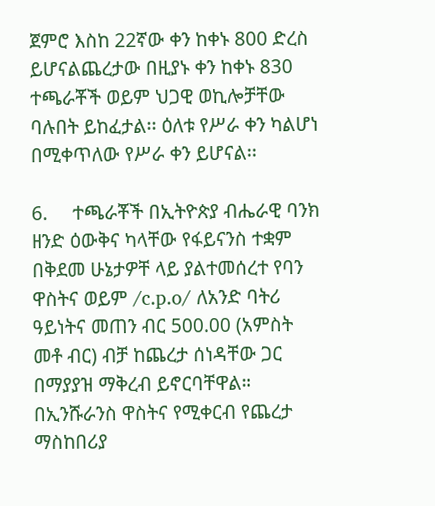ጀምሮ እስከ 22ኛው ቀን ከቀኑ 800 ድረስ ይሆናልጨረታው በዚያኑ ቀን ከቀኑ 830 ተጫራቾች ወይም ህጋዊ ወኪሎቻቸው ባሉበት ይከፈታል፡፡ ዕለቱ የሥራ ቀን ካልሆነ በሚቀጥለው የሥራ ቀን ይሆናል፡፡

6.     ተጫራቾች በኢትዮጵያ ብሔራዊ ባንክ ዘንድ ዕውቅና ካላቸው የፋይናንስ ተቋም በቅደመ ሁኔታዎቸ ላይ ያልተመሰረተ የባን ዋስትና ወይም /c.p.o/ ለአንድ ባትሪ ዓይነትና መጠን ብር 500.00 (አምስት መቶ ብር) ብቻ ከጨረታ ሰነዳቸው ጋር በማያያዝ ማቅረብ ይኖርባቸዋል። በኢንሹራንስ ዋስትና የሚቀርብ የጨረታ ማስከበሪያ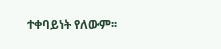ተቀባይነት የለውም፡፡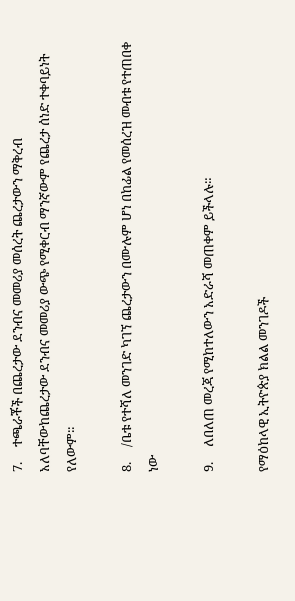7.     ተጫራቾች በጨረታው ደንብና መመሪያ መሰረት ጨረታውን ማቅረብ አለባቸውከጨረታው ደንብና መመሪያ ውጭ የሚቀርብ ማንኛውም የጨረታ ሰነድ ተቀባይነት የለውም፡፡

8.     /ቤቱ የተሻለ መንገድ ካገኘ ጨረታውን በሙሉም ሆነ በከፊል የመሰረዝ መብቱ የተጠበቀ ነው

9.     ለበለጠ መረጃ የሚከተለውን አድራሻ መጠቀም ይችላሉ።

የማዕከላዊ ኢትዮጵያ ክልል መንገዶች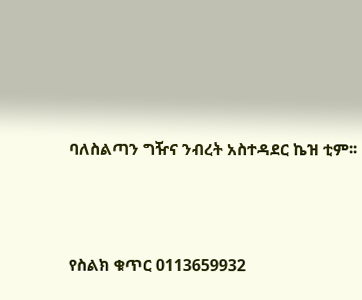ባለስልጣን ግዥና ንብረት አስተዳደር ኬዝ ቲም፡፡



የስልክ ቁጥር 0113659932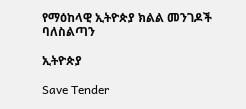የማዕከላዊ ኢትዮጵያ ክልል መንገዶች ባለስልጣን

ኢትዮጵያ

Save Tender